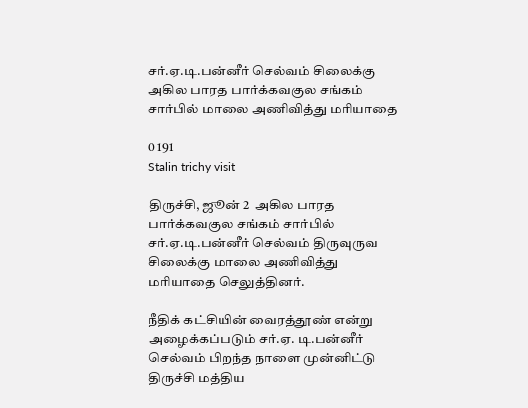சர்.ஏ.டி.பன்னீர் செல்வம் சிலைக்கு அகில பாரத பார்க்கவகுல சங்கம் சார்பில் மாலை அணிவித்து மரியாதை

0 191
Stalin trichy visit

திருச்சி, ஜூன் 2  அகில பாரத பார்க்கவகுல சங்கம் சார்பில் சர்.ஏ.டி.பன்னீர் செல்வம் திருவுருவ சிலைக்கு மாலை அணிவித்து மரியாதை செலுத்தினர்.

நீதிக் கட்சியின் வைரத்தூண் என்று அழைக்கப்படும் சர்.ஏ. டி.பன்னீர் செல்வம் பிறந்த நாளை முன்னிட்டு திருச்சி மத்திய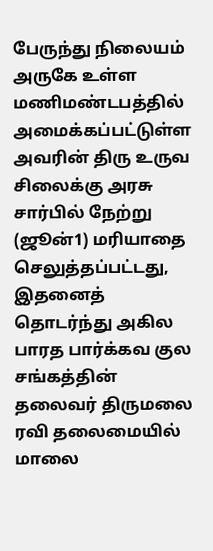பேருந்து நிலையம் அருகே உள்ள மணிமண்டபத்தில் அமைக்கப்பட்டுள்ள அவரின் திரு உருவ சிலைக்கு அரசு சார்பில் நேற்று (ஜூன்1) மரியாதை செலுத்தப்பட்டது, இதனைத் தொடர்ந்து அகில பாரத பார்க்கவ குல சங்கத்தின்
தலைவர் திருமலை ரவி தலைமையில் மாலை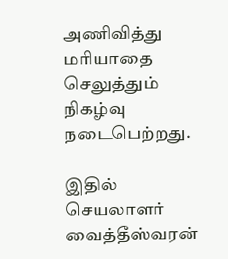அணிவித்து மரியாதை செலுத்தும் நிகழ்வு நடைபெற்றது.

இதில் செயலாளர் வைத்தீஸ்வரன்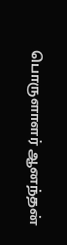பொருளாளர் ஆனந்தன்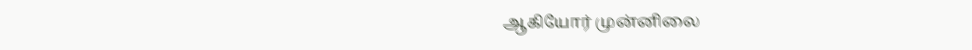ஆகியோர் முன்னிலை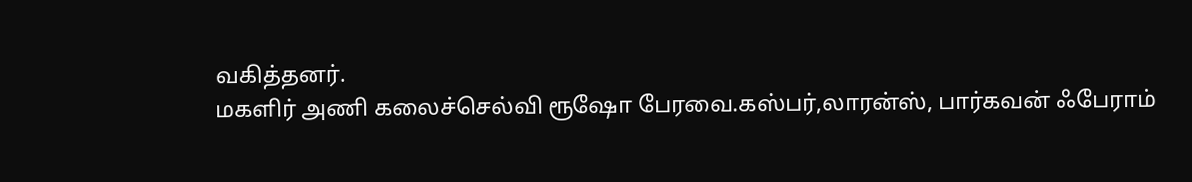வகித்தனர்.
மகளிர் அணி கலைச்செல்வி ரூஷோ பேரவை.கஸ்பர்,லாரன்ஸ், பார்கவன் ஃபேராம்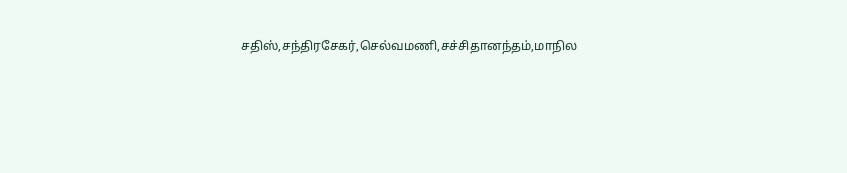சதிஸ்,சந்திரசேகர்,செல்வமணி,சச்சிதானந்தம்,மாநில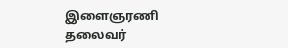இளைஞரணி தலைவர்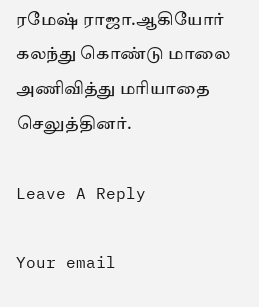ரமேஷ் ராஜா.ஆகியோர் கலந்து கொண்டு மாலை அணிவித்து மரியாதை செலுத்தினர்.

Leave A Reply

Your email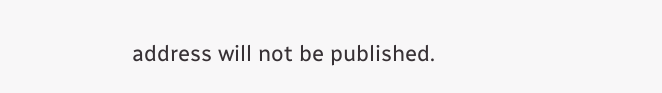address will not be published.